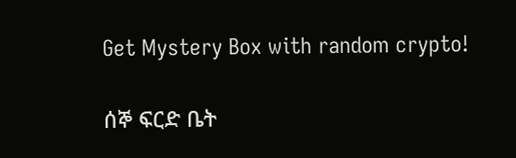Get Mystery Box with random crypto!

ሰኞ ፍርድ ቤት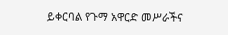ይቀርባል የጉማ አዋርድ መሥራችና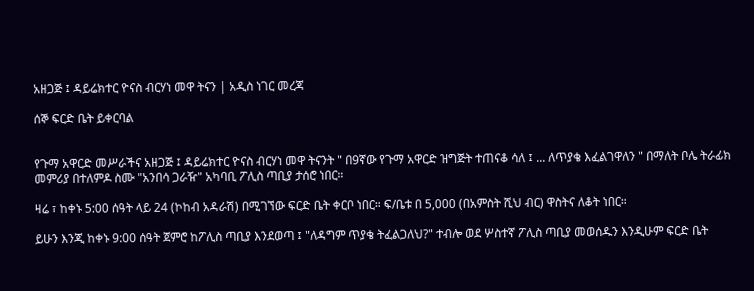አዘጋጅ ፤ ዳይሬክተር ዮናስ ብርሃነ መዋ ትናን | አዲስ ነገር መረጃ

ሰኞ ፍርድ ቤት ይቀርባል


የጉማ አዋርድ መሥራችና አዘጋጅ ፤ ዳይሬክተር ዮናስ ብርሃነ መዋ ትናንት " በ9ኛው የጉማ አዋርድ ዝግጅት ተጠናቆ ሳለ ፤ ... ለጥያቄ እፈልገዋለን " በማለት ቦሌ ትራፊክ መምሪያ በተለምዶ ስሙ "አንበሳ ጋራዥ" አካባቢ ፖሊስ ጣቢያ ታሰሮ ነበር።

ዛሬ ፣ ከቀኑ 5:00 ሰዓት ላይ 24 (ኮከብ አዳራሽ) በሚገኘው ፍርድ ቤት ቀርቦ ነበር። ፍ/ቤቱ በ 5,000 (በአምስት ሺህ ብር) ዋስትና ለቆት ነበር።

ይሁን እንጂ ከቀኑ 9:00 ሰዓት ጀምሮ ከፖሊስ ጣቢያ እንደወጣ ፤ "ለዳግም ጥያቄ ትፈልጋለህ?" ተብሎ ወደ ሦስተኛ ፖሊስ ጣቢያ መወሰዱን እንዲሁም ፍርድ ቤት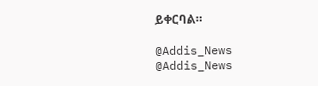ይቀርባል።

@Addis_News
@Addis_News